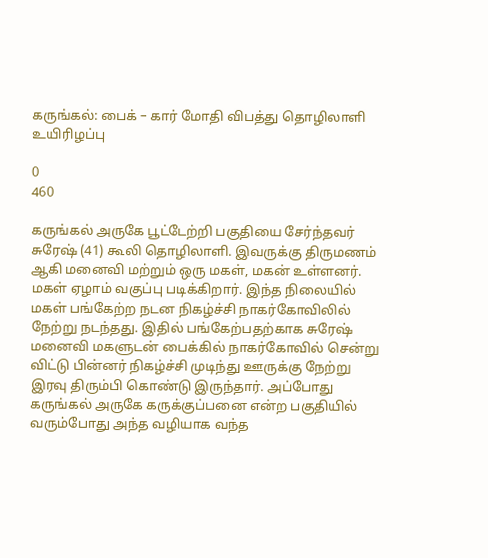கருங்கல்: பைக் – கார் மோதி விபத்து தொழிலாளி உயிரிழப்பு

0
460

கருங்கல் அருகே பூட்டேற்றி பகுதியை சேர்ந்தவர் சுரேஷ் (41) கூலி தொழிலாளி. இவருக்கு திருமணம் ஆகி மனைவி மற்றும் ஒரு மகள், மகன் உள்ளனர். மகள் ஏழாம் வகுப்பு படிக்கிறார். இந்த நிலையில் மகள் பங்கேற்ற நடன நிகழ்ச்சி நாகர்கோவிலில் நேற்று நடந்தது. இதில் பங்கேற்பதற்காக சுரேஷ் மனைவி மகளுடன் பைக்கில் நாகர்கோவில் சென்று விட்டு பின்னர் நிகழ்ச்சி முடிந்து ஊருக்கு நேற்று இரவு திரும்பி கொண்டு இருந்தார். அப்போது கருங்கல் அருகே கருக்குப்பனை என்ற பகுதியில் வரும்போது அந்த வழியாக வந்த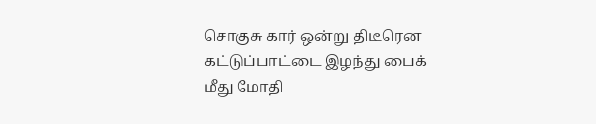சொகுசு கார் ஒன்று திடீரென கட்டுப்பாட்டை இழந்து பைக் மீது மோதி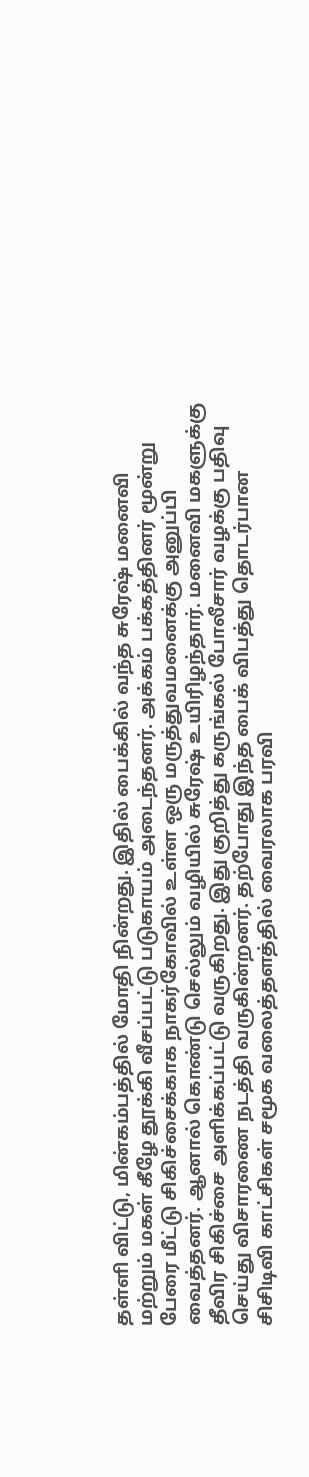தள்ளி விட்டு, மின்கம்பத்தில் மோதி நின்றது. இதில் பைக்கில் வந்த சுரேஷ் மனைவி மற்றும் மகள் கீழே தூக்கி வீசப்பட்டு படுகாயம் அடைந்தனர். அக்கம் பக்கத்தினர் மூன்று பேரை மீட்டு சிகிச்சைக்காக நாகர்கோவில் உள்ள ஒரு மருத்துவமனைக்கு அனுப்பி வைத்தனர். ஆனால் கொண்டு செல்லும் வழியில் சுரேஷ் உயிரிழந்தார். மனைவி மகளுக்கு தீவிர சிகிச்சை அளிக்கப்பட்டு வருகிறது. இது குறித்து கருங்கல் போலீசார் வழக்கு பதிவு செய்து விசாரணை நடத்தி வருகின்றனர். தற்போது இந்த பைக் விபத்து தொடர்பான சிசிடிவி காட்சிகள் சமூக வலைத்தளத்தில் வைரலாக பரவி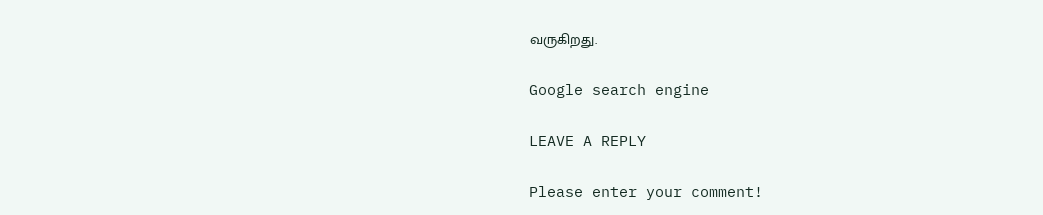வருகிறது.

Google search engine

LEAVE A REPLY

Please enter your comment!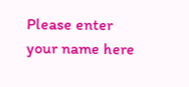Please enter your name here